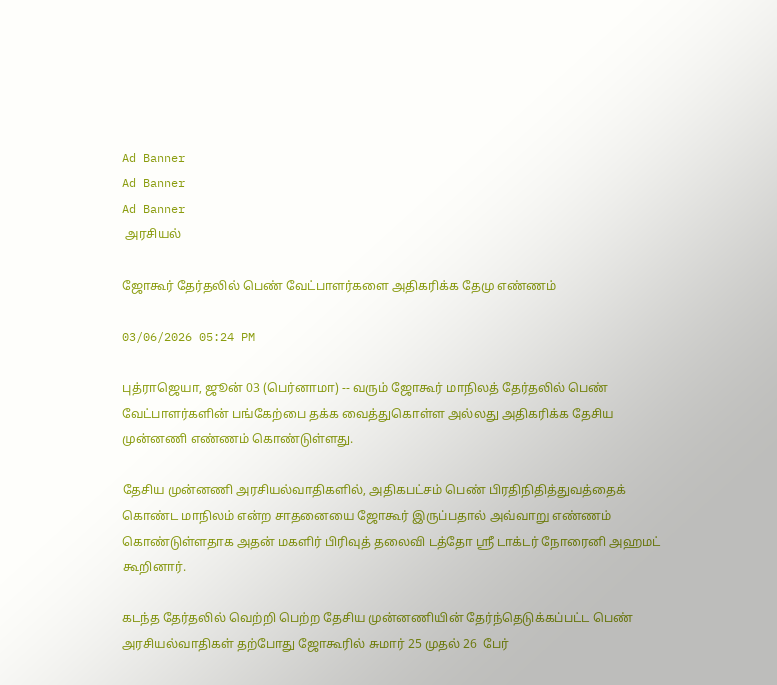Ad Banner
Ad Banner
Ad Banner
 அரசியல்

ஜோகூர் தேர்தலில் பெண் வேட்பாளர்களை அதிகரிக்க தேமு எண்ணம்

03/06/2026 05:24 PM

புத்ராஜெயா, ஜூன் 03 (பெர்னாமா) -- வரும் ஜோகூர் மாநிலத் தேர்தலில் பெண் வேட்பாளர்களின் பங்கேற்பை தக்க வைத்துகொள்ள அல்லது அதிகரிக்க தேசிய முன்னணி எண்ணம் கொண்டுள்ளது.

தேசிய முன்னணி அரசியல்வாதிகளில், அதிகபட்சம் பெண் பிரதிநிதித்துவத்தைக் கொண்ட மாநிலம் என்ற சாதனையை ஜோகூர் இருப்பதால் அவ்வாறு எண்ணம் கொண்டுள்ளதாக அதன் மகளிர் பிரிவுத் தலைவி டத்தோ ஶ்ரீ டாக்டர் நோரைனி அஹமட் கூறினார்.

கடந்த தேர்தலில் வெற்றி பெற்ற தேசிய முன்னணியின் தேர்ந்தெடுக்கப்பட்ட பெண் அரசியல்வாதிகள் தற்போது ஜோகூரில் சுமார் 25 முதல் 26  பேர்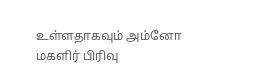உள்ளதாகவும் அம்னோ மகளிர் பிரிவு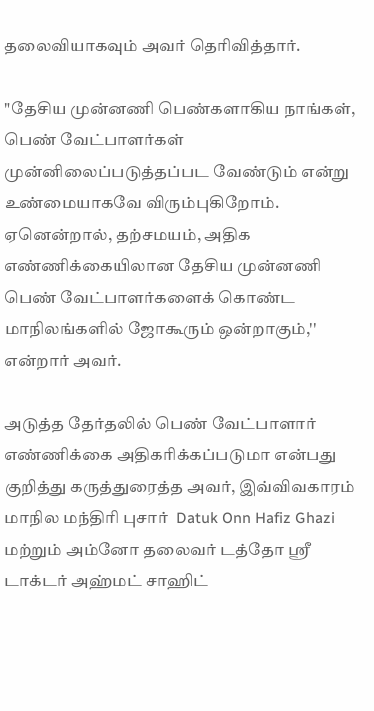தலைவியாகவும் அவர் தெரிவித்தார்.

"தேசிய முன்னணி பெண்களாகிய நாங்கள், பெண் வேட்பாளர்கள் முன்னிலைப்படுத்தப்பட வேண்டும் என்று உண்மையாகவே விரும்புகிறோம். ஏனென்றால், தற்சமயம், அதிக எண்ணிக்கையிலான தேசிய முன்னணி பெண் வேட்பாளர்களைக் கொண்ட மாநிலங்களில் ஜோகூரும் ஒன்றாகும்,'' என்றார் அவர்.

அடுத்த தேர்தலில் பெண் வேட்பாளார் எண்ணிக்கை அதிகரிக்கப்படுமா என்பது குறித்து கருத்துரைத்த அவர், இவ்விவகாரம் மாநில மந்திரி புசார்  Datuk Onn Hafiz Ghazi மற்றும் அம்னோ தலைவர் டத்தோ ஶ்ரீ டாக்டர் அஹ்மட் சாஹிட்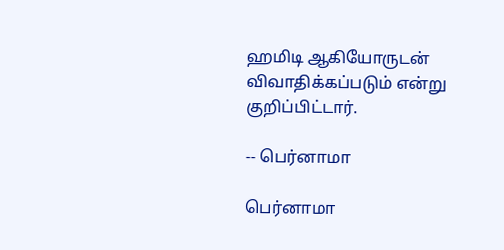ஹமிடி ஆகியோருடன் விவாதிக்கப்படும் என்று குறிப்பிட்டார்.

-- பெர்னாமா

பெர்னாமா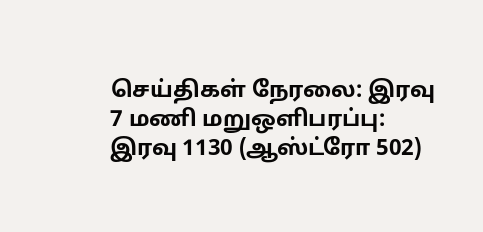செய்திகள் நேரலை: இரவு 7 மணி மறுஒளிபரப்பு: இரவு 1130 (ஆஸ்ட்ரோ 502)